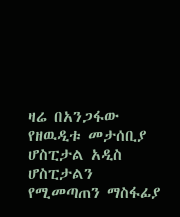ዛሬ በአንጋፋው የዘዉዲቱ መታሰቢያ ሆስፒታል አዲስ ሆስፒታልን የሚመጣጠን ማስፋፊያ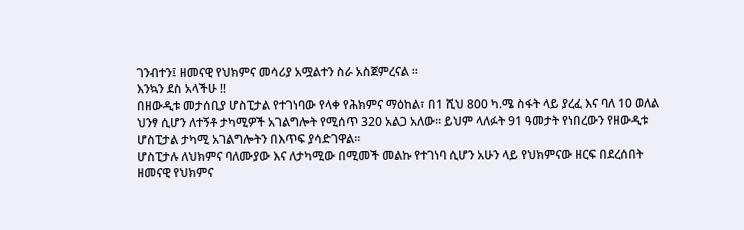ገንብተን፤ ዘመናዊ የህክምና መሳሪያ አሟልተን ስራ አስጀምረናል ።
እንኳን ደስ አላችሁ !!
በዘውዲቱ መታሰቢያ ሆስፒታል የተገነባው የላቀ የሕክምና ማዕከል፣ በ1 ሺህ 800 ካ.ሜ ስፋት ላይ ያረፈ እና ባለ 10 ወለል ህንፃ ሲሆን ለተኝቶ ታካሚዎች አገልግሎት የሚሰጥ 320 አልጋ አለው። ይህም ላለፉት 91 ዓመታት የነበረውን የዘውዲቱ ሆስፒታል ታካሚ አገልግሎትን በእጥፍ ያሳድገዋል።
ሆስፒታሉ ለህክምና ባለሙያው እና ለታካሚው በሚመች መልኩ የተገነባ ሲሆን አሁን ላይ የህክምናው ዘርፍ በደረሰበት ዘመናዊ የህክምና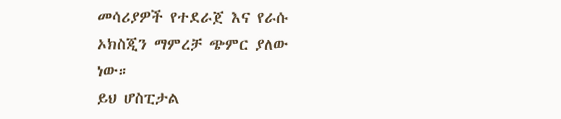መሳሪያዎች የተደራጀ እና የራሱ ኦክስጂን ማምረቻ ጭምር ያለው ነው።
ይህ ሆስፒታል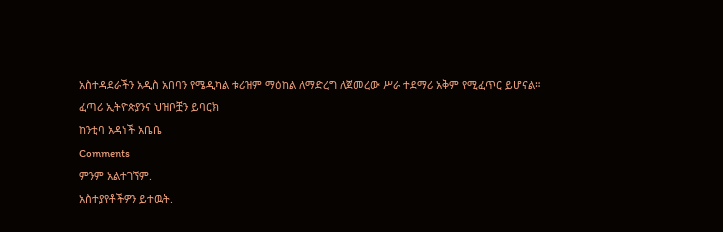አስተዳደራችን አዲስ አበባን የሜዲካል ቱሪዝም ማዕከል ለማድረግ ለጀመረው ሥራ ተደማሪ አቅም የሚፈጥር ይሆናል።
ፈጣሪ ኢትዮጵያንና ህዝቦቿን ይባርክ
ከንቲባ አዳነች አቤቤ
Comments
ምንም አልተገኘም.
አስተያየቶችዎን ይተዉት.